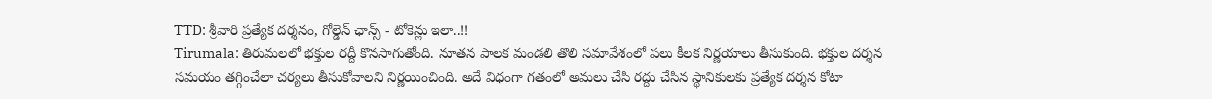TTD: శ్రీవారి ప్రత్యేక దర్శనం, గోల్డెన్ ఛాన్స్ - టోకెన్లు ఇలా..!!
Tirumala: తిరుమలలో భక్తుల రద్దీ కొనసాగుతోంది. నూతన పాలక మండలి తొలి సమావేశంలో పలు కీలక నిర్ణయాలు తీసుకుంది. భక్తుల దర్శన సమయం తగ్గించేలా చర్యలు తీసుకోవాలని నిర్ణయించింది. అదే విధంగా గతంలో అమలు చేసి రద్దు చేసిన స్థానికులకు ప్రత్యేక దర్శన కోటా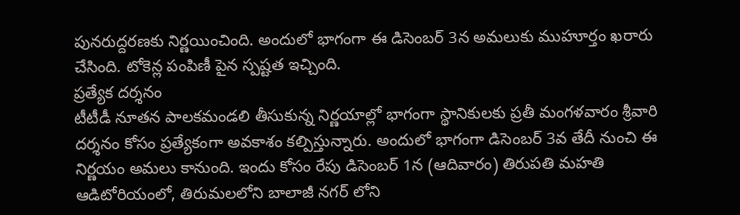పునరుద్దరణకు నిర్ణయించింది. అందులో భాగంగా ఈ డిసెంబర్ 3న అమలుకు ముహూర్తం ఖరారు చేసింది. టోకెన్ల పంపిణీ పైన స్పష్టత ఇచ్చింది.
ప్రత్యేక దర్శనం
టీటీడీ నూతన పాలకమండలి తీసుకున్న నిర్ణయాల్లో భాగంగా స్థానికులకు ప్రతీ మంగళవారం శ్రీవారి దర్శనం కోసం ప్రత్యేకంగా అవకాశం కల్పిస్తున్నారు. అందులో భాగంగా డిసెంబర్ 3వ తేదీ నుంచి ఈ నిర్ణయం అమలు కానుంది. ఇందు కోసం రేపు డిసెంబర్ 1న (ఆదివారం) తిరుపతి మహతి ఆడిటోరియంలో, తిరుమలలోని బాలాజీ నగర్ లోని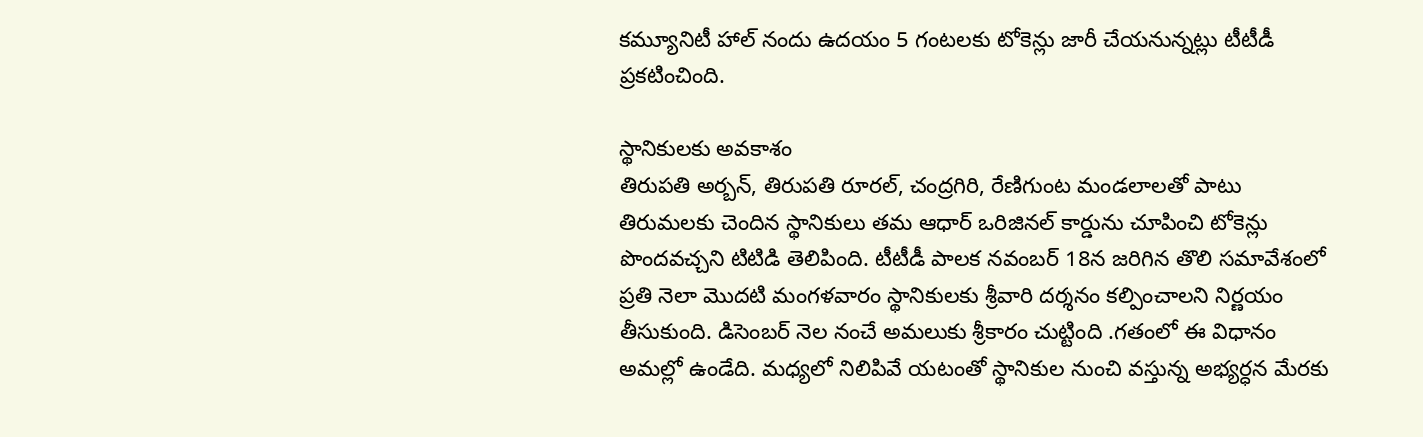కమ్యూనిటీ హాల్ నందు ఉదయం 5 గంటలకు టోకెన్లు జారీ చేయనున్నట్లు టీటీడీ ప్రకటించింది.

స్థానికులకు అవకాశం
తిరుపతి అర్బన్, తిరుపతి రూరల్, చంద్రగిరి, రేణిగుంట మండలాలతో పాటు తిరుమలకు చెందిన స్థానికులు తమ ఆధార్ ఒరిజినల్ కార్డును చూపించి టోకెన్లు పొందవచ్చని టిటిడి తెలిపింది. టీటీడీ పాలక నవంబర్ 18న జరిగిన తొలి సమావేశంలో ప్రతి నెలా మొదటి మంగళవారం స్థానికులకు శ్రీవారి దర్శనం కల్పించాలని నిర్ణయం తీసుకుంది. డిసెంబర్ నెల నంచే అమలుకు శ్రీకారం చుట్టింది .గతంలో ఈ విధానం అమల్లో ఉండేది. మధ్యలో నిలిపివే యటంతో స్థానికుల నుంచి వస్తున్న అభ్యర్ధన మేరకు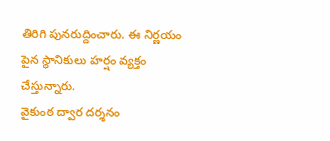తిరిగి పునరుద్దించారు. ఈ నిర్ణయం పైన స్థానికులు హర్షం వ్యక్తం చేస్తున్నారు.
వైకుంఠ ద్వార దర్శనం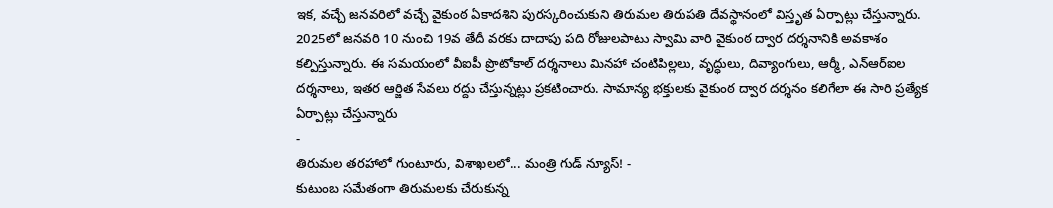ఇక, వచ్చే జనవరిలో వచ్చే వైకుంఠ ఏకాదశిని పురస్కరించుకుని తిరుమల తిరుపతి దేవస్థానంలో విస్తృత ఏర్పాట్లు చేస్తున్నారు. 2025లో జనవరి 10 నుంచి 19వ తేదీ వరకు దాదాపు పది రోజులపాటు స్వామి వారి వైకుంఠ ద్వార దర్శనానికి అవకాశం కల్పిస్తున్నారు. ఈ సమయంలో వీఐపీ ప్రొటోకాల్ దర్శనాలు మినహా చంటిపిల్లలు, వృద్ధులు, దివ్యాంగులు, ఆర్మీ, ఎన్ఆర్ఐల దర్శనాలు, ఇతర ఆర్జిత సేవలు రద్దు చేస్తున్నట్లు ప్రకటించారు. సామాన్య భక్తులకు వైకుంఠ ద్వార దర్శనం కలిగేలా ఈ సారి ప్రత్యేక ఏర్పాట్లు చేస్తున్నారు
-
తిరుమల తరహాలో గుంటూరు, విశాఖలలో... మంత్రి గుడ్ న్యూస్! -
కుటుంబ సమేతంగా తిరుమలకు చేరుకున్న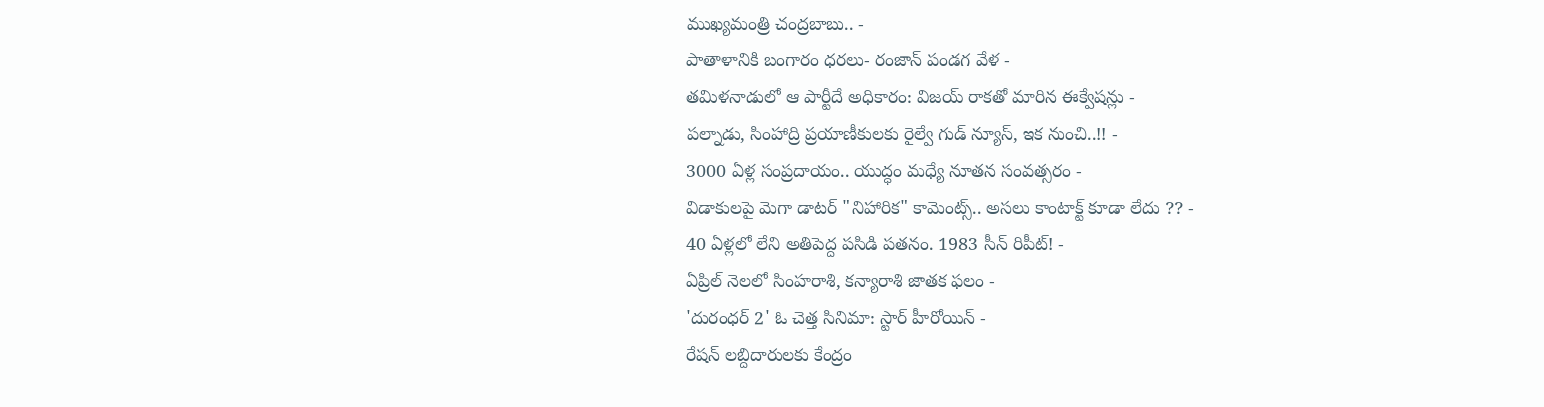ముఖ్యమంత్రి చంద్రబాబు.. -
పాతాళానికి బంగారం ధరలు- రంజాన్ పండగ వేళ -
తమిళనాడులో ఆ పార్టీదే అధికారం: విజయ్ రాకతో మారిన ఈక్వేషన్లు -
పల్నాడు, సింహాద్రి ప్రయాణీకులకు రైల్వే గుడ్ న్యూస్, ఇక నుంచి..!! -
3000 ఏళ్ల సంప్రదాయం.. యుద్ధం మధ్యే నూతన సంవత్సరం -
విడాకులపై మెగా డాటర్ "నిహారిక" కామెంట్స్.. అసలు కాంటాక్ట్ కూడా లేదు ?? -
40 ఏళ్లలో లేని అతిపెద్ద పసిడి పతనం. 1983 సీన్ రిపీట్! -
ఏప్రిల్ నెలలో సింహరాశి, కన్యారాశి జాతక ఫలం -
'దురంధర్ 2' ఓ చెత్త సినిమా: స్టార్ హీరోయిన్ -
రేషన్ లబ్దిదారులకు కేంద్రం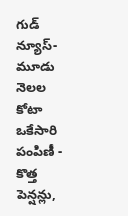గుడ్ న్యూస్- మూడు నెలల కోటా ఒకేసారి పంపిణీ -
కొత్త పెన్షన్లు,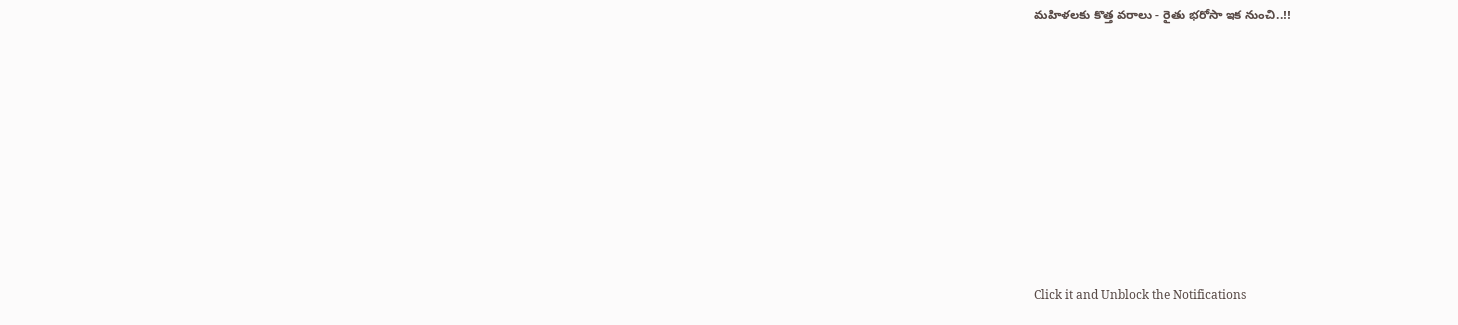మహిళలకు కొత్త వరాలు - రైతు భరోసా ఇక నుంచి..!!












Click it and Unblock the Notifications